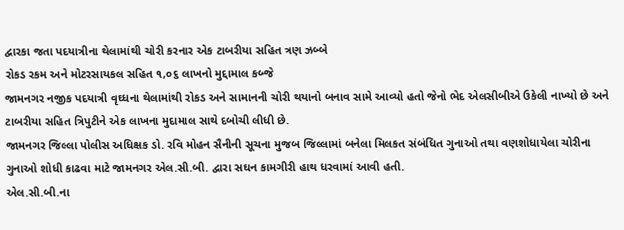દ્વારકા જતા પદયાત્રીના થેલામાંથી ચોરી કરનાર એક ટાબરીયા સહિત ત્રણ ઝબ્બે
રોકડ રકમ અને મોટરસાયકલ સહિત ૧,૦૬ લાખનો મુદ્દામાલ કબ્જે
જામનગર નજીક પદયાત્રી વૃઘ્ધના થેલામાંથી રોકડ અને સામાનની ચોરી થયાનો બનાવ સામે આવ્યો હતો જેનો ભેદ એલસીબીએ ઉકેલી નાખ્યો છે અને ટાબરીયા સહિત ત્રિપુટીને એક લાખના મુદામાલ સાથે દબોચી લીધી છે.
જામનગર જિલ્લા પોલીસ અધિક્ષક ડો. રવિ મોહન સૈનીની સૂચના મુજબ જિલ્લામાં બનેલા મિલકત સંબંધિત ગુનાઓ તથા વણશોધાયેલા ચોરીના ગુનાઓ શોધી કાઢવા માટે જામનગર એલ.સી.બી. દ્વારા સઘન કામગીરી હાથ ધરવામાં આવી હતી.
એલ.સી.બી.ના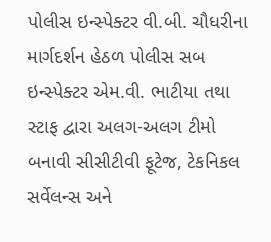પોલીસ ઇન્સ્પેક્ટર વી.બી. ચૌધરીના માર્ગદર્શન હેઠળ પોલીસ સબ ઇન્સ્પેક્ટર એમ.વી. ભાટીયા તથા સ્ટાફ દ્વારા અલગ-અલગ ટીમો બનાવી સીસીટીવી ફૂટેજ, ટેકનિકલ સર્વેલન્સ અને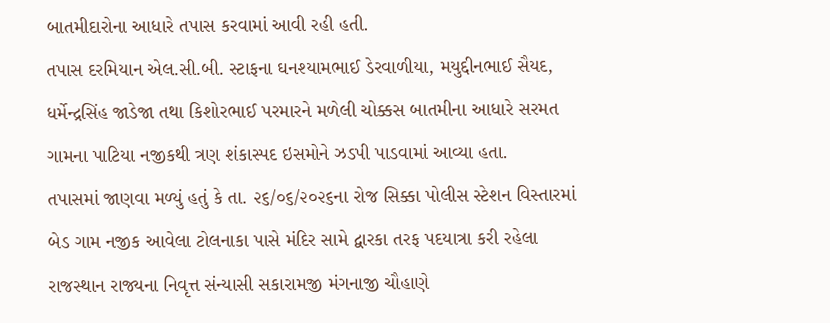બાતમીદારોના આધારે તપાસ કરવામાં આવી રહી હતી.
તપાસ દરમિયાન એલ.સી.બી. સ્ટાફના ઘનશ્યામભાઈ ડેરવાળીયા, મયુદ્દીનભાઈ સૈયદ, ધર્મેન્દ્રસિંહ જાડેજા તથા કિશોરભાઈ પરમારને મળેલી ચોક્કસ બાતમીના આધારે સરમત ગામના પાટિયા નજીકથી ત્રણ શંકાસ્પદ ઇસમોને ઝડપી પાડવામાં આવ્યા હતા.
તપાસમાં જાણવા મળ્યું હતું કે તા. ૨૬/૦૬/૨૦૨૬ના રોજ સિક્કા પોલીસ સ્ટેશન વિસ્તારમાં બેડ ગામ નજીક આવેલા ટોલનાકા પાસે મંદિર સામે દ્વારકા તરફ પદયાત્રા કરી રહેલા રાજસ્થાન રાજ્યના નિવૃત્ત સંન્યાસી સકારામજી મંગનાજી ચૌહાણે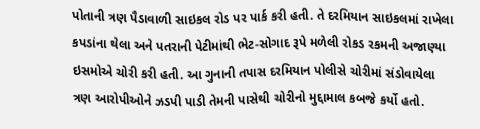પોતાની ત્રણ પૈડાવાળી સાઇકલ રોડ પર પાર્ક કરી હતી. તે દરમિયાન સાઇકલમાં રાખેલા કપડાંના થેલા અને પતરાની પેટીમાંથી ભેટ-સોગાદ રૂપે મળેલી રોકડ રકમની અજાણ્યા ઇસમોએ ચોરી કરી હતી. આ ગુનાની તપાસ દરમિયાન પોલીસે ચોરીમાં સંડોવાયેલા ત્રણ આરોપીઓને ઝડપી પાડી તેમની પાસેથી ચોરીનો મુદ્દામાલ કબજે કર્યો હતો.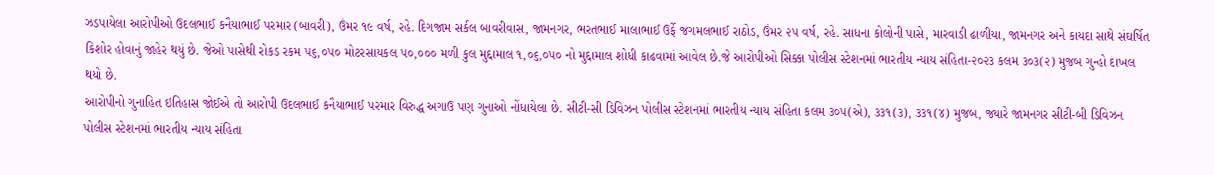ઝડપાયેલા આરોપીઓ ઉદલભાઈ કનૈયાભાઈ પરમાર (બાવરી), ઉંમર ૧૯ વર્ષ, રહે. દિગજામ સર્કલ બાવરીવાસ, જામનગર, ભરતભાઈ માલાભાઈ ઉર્ફે જગમલભાઈ રાઠોડ, ઉંમર ૨૫ વર્ષ, રહે. સાધના કોલોની પાસે, મારવાડી ઢાળીયા, જામનગર અને કાયદા સાથે સંઘર્ષિત કિશોર હોવાનું જાહેર થયું છે. જેઓ પાસેથી રોકડ રકમ ૫૬,૦૫૦ મોટરસાયકલ ૫૦,૦૦૦ મળી કુલ મુદ્દામાલ ૧,૦૬,૦૫૦ નો મુદ્દામાલ શોધી કાઢવામાં આવેલ છે.જે આરોપીઓ સિક્કા પોલીસ સ્ટેશનમાં ભારતીય ન્યાય સંહિતા-૨૦૨૩ કલમ ૩૦૩(૨) મુજબ ગુન્હો દાખલ થયો છે.
આરોપીનો ગુનાહિત ઇતિહાસ જોઈએ તો આરોપી ઉદલભાઈ કનૈયાભાઈ પરમાર વિરુદ્ધ અગાઉ પણ ગુનાઓ નોંધાયેલા છે. સીટી-સી ડિવિઝન પોલીસ સ્ટેશનમાં ભારતીય ન્યાય સંહિતા કલમ ૩૦૫(એ), ૩૩૧(૩), ૩૩૧(૪) મુજબ, જ્યારે જામનગર સીટી-બી ડિવિઝન પોલીસ સ્ટેશનમાં ભારતીય ન્યાય સંહિતા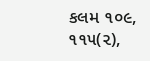કલમ ૧૦૯, ૧૧૫(૨),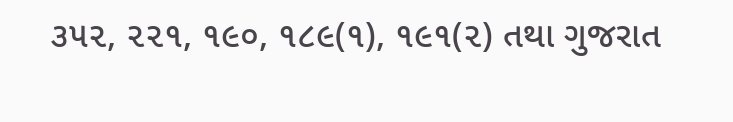૩૫૨, ૨૨૧, ૧૯૦, ૧૮૯(૧), ૧૯૧(૨) તથા ગુજરાત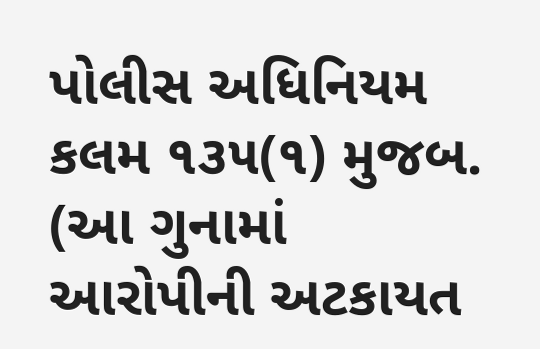પોલીસ અધિનિયમ કલમ ૧૩૫(૧) મુજબ. (આ ગુનામાં આરોપીની અટકાયત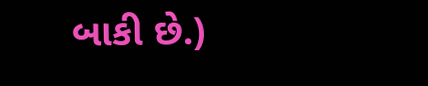બાકી છે.)